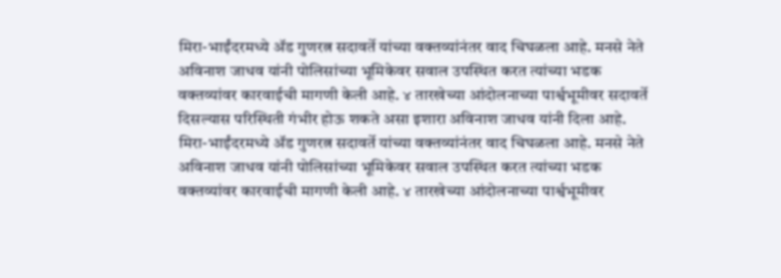मिरा-भाईंदरमध्ये ॲड गुणरत्न सदावर्ते यांच्या वक्तव्यांनंतर वाद चिघळला आहे. मनसे नेते अविनाश जाधव यांनी पोलिसांच्या भूमिकेवर सवाल उपस्थित करत त्यांच्या भडक वक्तव्यांवर कारवाईची मागणी केली आहे. ४ तारखेच्या आंदोलनाच्या पार्श्वभूमीवर सदावर्ते दिसल्यास परिस्थिती गंभीर होऊ शकते असा इशारा अविनाश जाधव यांनी दिला आहे.
मिरा-भाईंदरमध्ये ॲड गुणरत्न सदावर्ते यांच्या वक्तव्यांनंतर वाद चिघळला आहे. मनसे नेते अविनाश जाधव यांनी पोलिसांच्या भूमिकेवर सवाल उपस्थित करत त्यांच्या भडक वक्तव्यांवर कारवाईची मागणी केली आहे. ४ तारखेच्या आंदोलनाच्या पार्श्वभूमीवर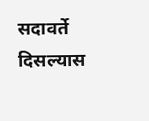सदावर्ते दिसल्यास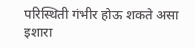परिस्थिती गंभीर होऊ शकते असा इशारा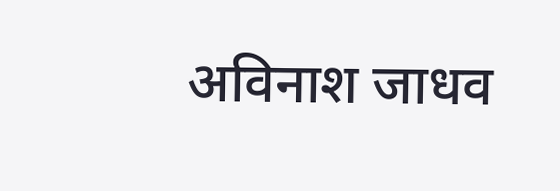अविनाश जाधव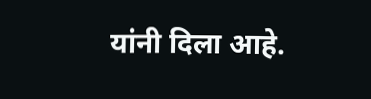यांनी दिला आहे.